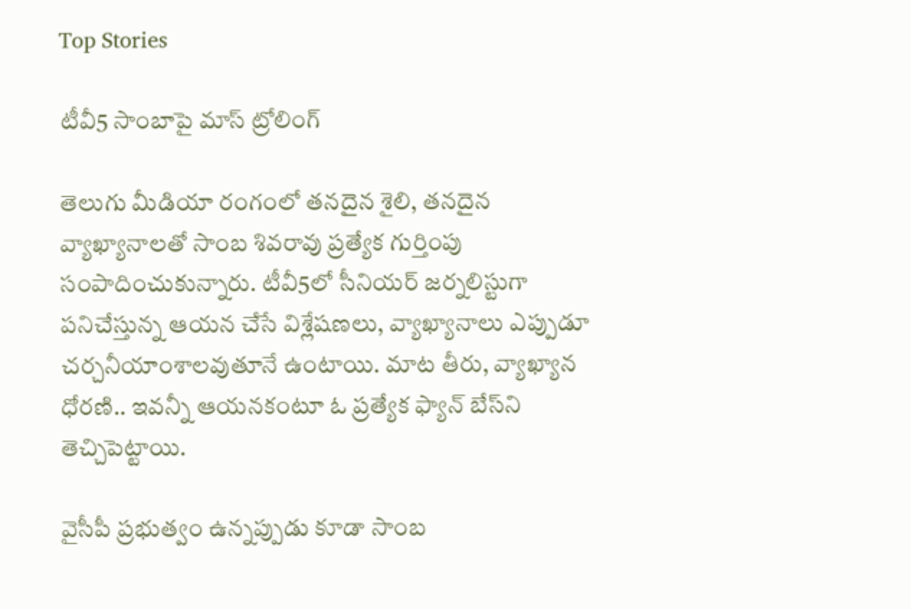Top Stories

టీవీ5 సాంబాపై మాస్ ట్రోలింగ్

తెలుగు మీడియా రంగంలో తనదైన శైలి, తనదైన వ్యాఖ్యానాలతో సాంబ శివరావు ప్రత్యేక గుర్తింపు సంపాదించుకున్నారు. టీవీ5లో సీనియర్ జర్నలిస్టుగా పనిచేస్తున్న ఆయన చేసే విశ్లేషణలు, వ్యాఖ్యానాలు ఎప్పుడూ చర్చనీయాంశాలవుతూనే ఉంటాయి. మాట తీరు, వ్యాఖ్యాన ధోరణి.. ఇవన్నీ ఆయనకంటూ ఓ ప్రత్యేక ఫ్యాన్ బేస్‌ని తెచ్చిపెట్టాయి.

వైసీపీ ప్రభుత్వం ఉన్నప్పుడు కూడా సాంబ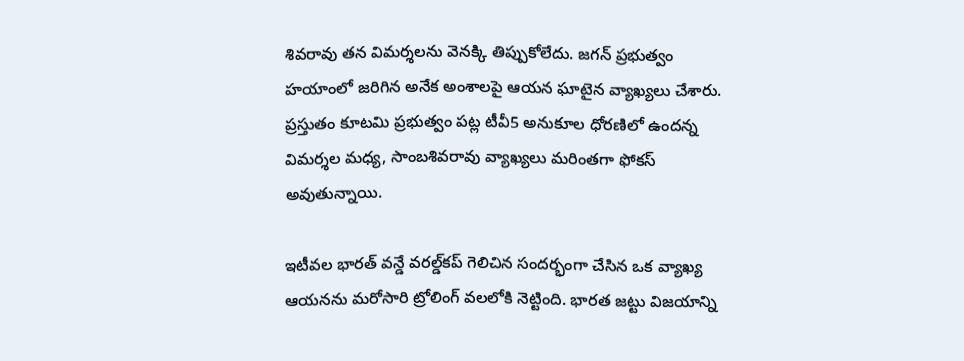శివరావు తన విమర్శలను వెనక్కి తిప్పుకోలేదు. జగన్ ప్రభుత్వం హయాంలో జరిగిన అనేక అంశాలపై ఆయన ఘాటైన వ్యాఖ్యలు చేశారు. ప్రస్తుతం కూటమి ప్రభుత్వం పట్ల టీవీ5 అనుకూల ధోరణిలో ఉందన్న విమర్శల మధ్య, సాంబశివరావు వ్యాఖ్యలు మరింతగా ఫోకస్ అవుతున్నాయి.

ఇటీవల భారత్ వన్డే వరల్డ్‌కప్ గెలిచిన సందర్భంగా చేసిన ఒక వ్యాఖ్య ఆయనను మరోసారి ట్రోలింగ్ వలలోకి నెట్టింది. భారత జట్టు విజయాన్ని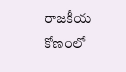రాజకీయ కోణంలో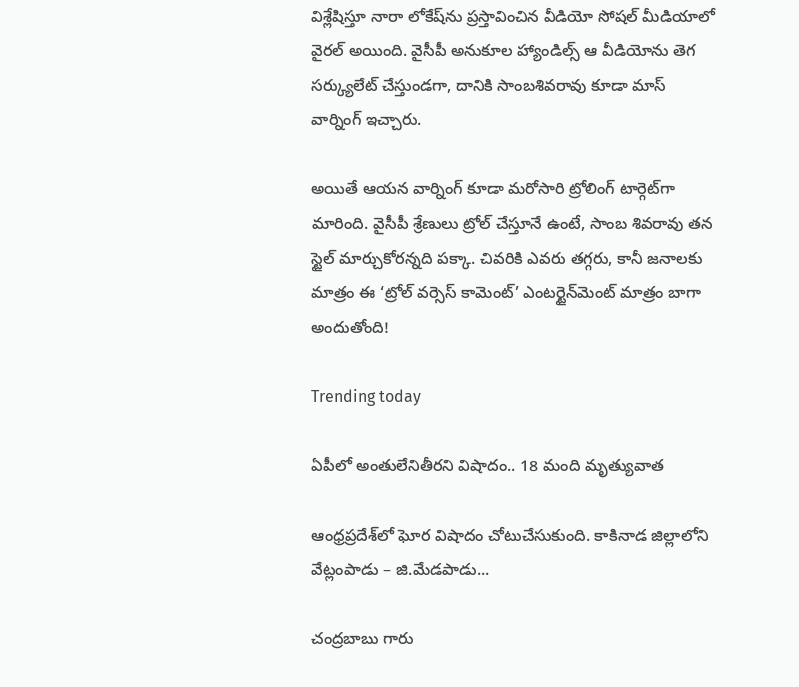విశ్లేషిస్తూ నారా లోకేష్‌ను ప్రస్తావించిన వీడియో సోషల్ మీడియాలో వైరల్ అయింది. వైసీపీ అనుకూల హ్యాండిల్స్ ఆ వీడియోను తెగ సర్క్యులేట్ చేస్తుండగా, దానికి సాంబశివరావు కూడా మాస్ వార్నింగ్ ఇచ్చారు.

అయితే ఆయన వార్నింగ్ కూడా మరోసారి ట్రోలింగ్ టార్గెట్‌గా మారింది. వైసీపీ శ్రేణులు ట్రోల్ చేస్తూనే ఉంటే, సాంబ శివరావు తన స్టైల్ మార్చుకోరన్నది పక్కా. చివరికి ఎవరు తగ్గరు, కానీ జనాలకు మాత్రం ఈ ‘ట్రోల్ వర్సెస్ కామెంట్’ ఎంటర్టైన్‌మెంట్ మాత్రం బాగా అందుతోంది!

Trending today

ఏపీలో అంతులేనితీరని విషాదం.. 18 మంది మృత్యువాత

ఆంధ్రప్రదేశ్‌లో ఘోర విషాదం చోటుచేసుకుంది. కాకినాడ జిల్లాలోని వేట్లంపాడు – జి.మేడపాడు...

చంద్రబాబు గారు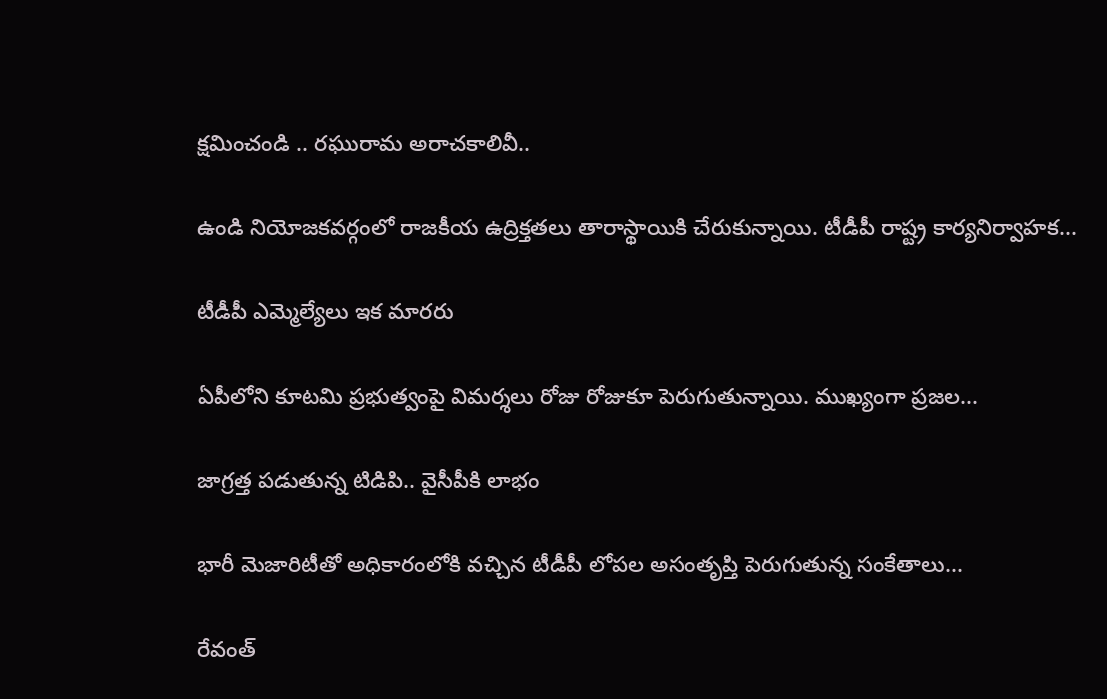క్షమించండి .. రఘురామ అరాచకాలివీ..

ఉండి నియోజకవర్గంలో రాజకీయ ఉద్రిక్తతలు తారాస్థాయికి చేరుకున్నాయి. టీడీపీ రాష్ట్ర కార్యనిర్వాహక...

టీడీపీ ఎమ్మెల్యేలు ఇక మారరు

ఏపీలోని కూటమి ప్రభుత్వంపై విమర్శలు రోజు రోజుకూ పెరుగుతున్నాయి. ముఖ్యంగా ప్రజల...

జాగ్రత్త పడుతున్న టిడిపి.. వైసీపీకి లాభం

భారీ మెజారిటీతో అధికారంలోకి వచ్చిన టీడీపీ లోపల అసంతృప్తి పెరుగుతున్న సంకేతాలు...

రేవంత్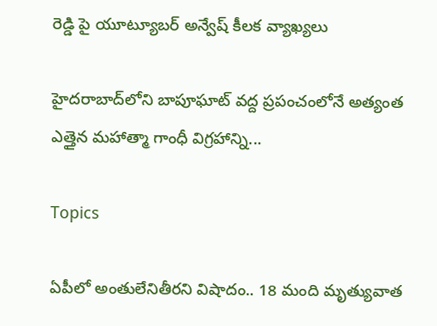రెడ్డి పై యూట్యూబర్ అన్వేష్ కీలక వ్యాఖ్యలు

హైదరాబాద్‌లోని బాపూఘాట్ వద్ద ప్రపంచంలోనే అత్యంత ఎత్తైన మహాత్మా గాంధీ విగ్రహాన్ని...

Topics

ఏపీలో అంతులేనితీరని విషాదం.. 18 మంది మృత్యువాత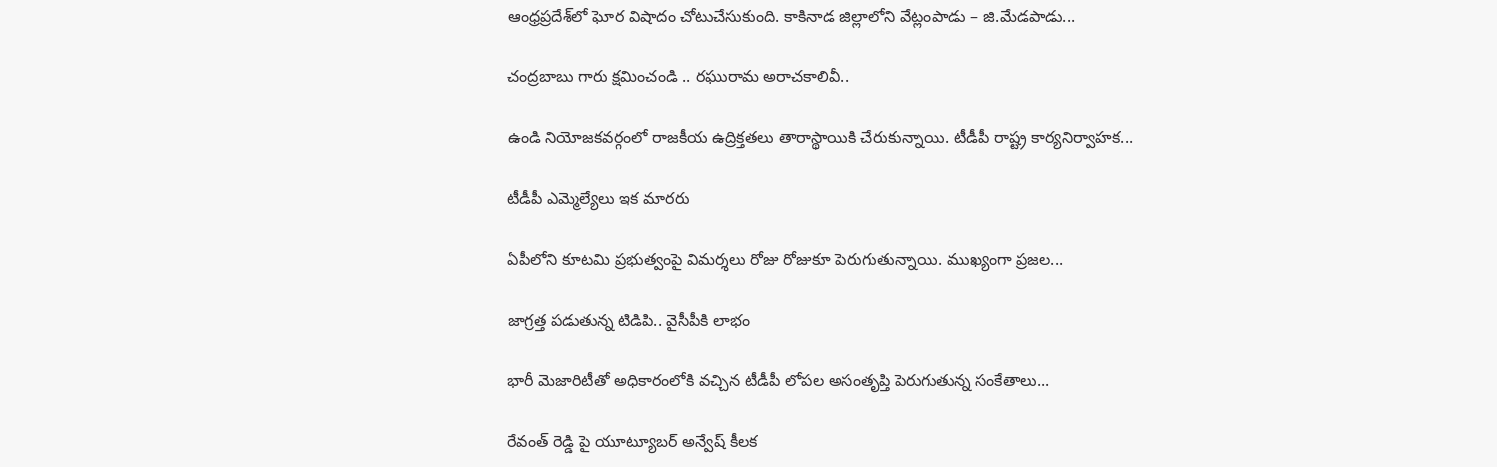ఆంధ్రప్రదేశ్‌లో ఘోర విషాదం చోటుచేసుకుంది. కాకినాడ జిల్లాలోని వేట్లంపాడు – జి.మేడపాడు...

చంద్రబాబు గారు క్షమించండి .. రఘురామ అరాచకాలివీ..

ఉండి నియోజకవర్గంలో రాజకీయ ఉద్రిక్తతలు తారాస్థాయికి చేరుకున్నాయి. టీడీపీ రాష్ట్ర కార్యనిర్వాహక...

టీడీపీ ఎమ్మెల్యేలు ఇక మారరు

ఏపీలోని కూటమి ప్రభుత్వంపై విమర్శలు రోజు రోజుకూ పెరుగుతున్నాయి. ముఖ్యంగా ప్రజల...

జాగ్రత్త పడుతున్న టిడిపి.. వైసీపీకి లాభం

భారీ మెజారిటీతో అధికారంలోకి వచ్చిన టీడీపీ లోపల అసంతృప్తి పెరుగుతున్న సంకేతాలు...

రేవంత్ రెడ్డి పై యూట్యూబర్ అన్వేష్ కీలక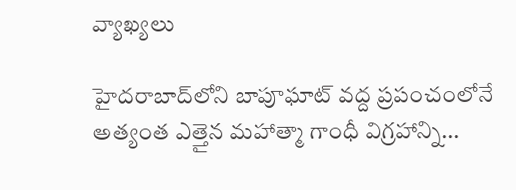వ్యాఖ్యలు

హైదరాబాద్‌లోని బాపూఘాట్ వద్ద ప్రపంచంలోనే అత్యంత ఎత్తైన మహాత్మా గాంధీ విగ్రహాన్ని...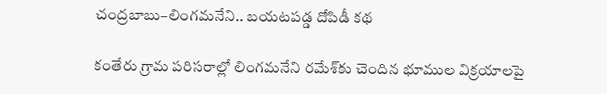చంద్రబాబు–లింగమనేని.. బయటపడ్డ దోపిడీ కథ

కంతేరు గ్రామ పరిసరాల్లో లింగమనేని రమేశ్‌కు చెందిన భూముల విక్రయాలపై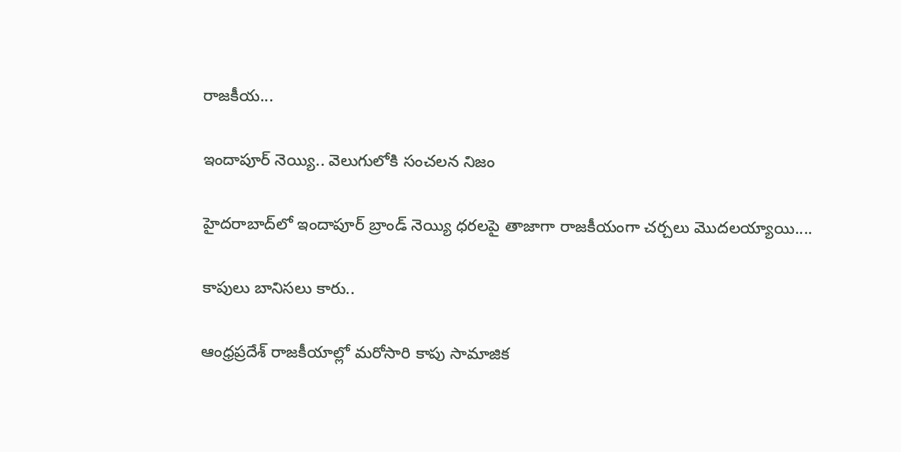రాజకీయ...

ఇందాపూర్ నెయ్యి.. వెలుగులోకి సంచలన నిజం

హైదరాబాద్‌లో ఇందాపూర్ బ్రాండ్ నెయ్యి ధరలపై తాజాగా రాజకీయంగా చర్చలు మొదలయ్యాయి....

కాపులు బానిసలు కారు..

ఆంధ్రప్రదేశ్ రాజకీయాల్లో మరోసారి కాపు సామాజిక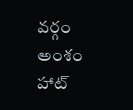వర్గం అంశం హాట్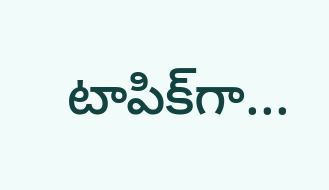టాపిక్‌గా...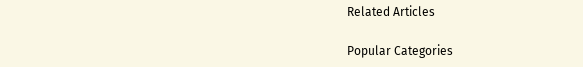Related Articles

Popular Categories